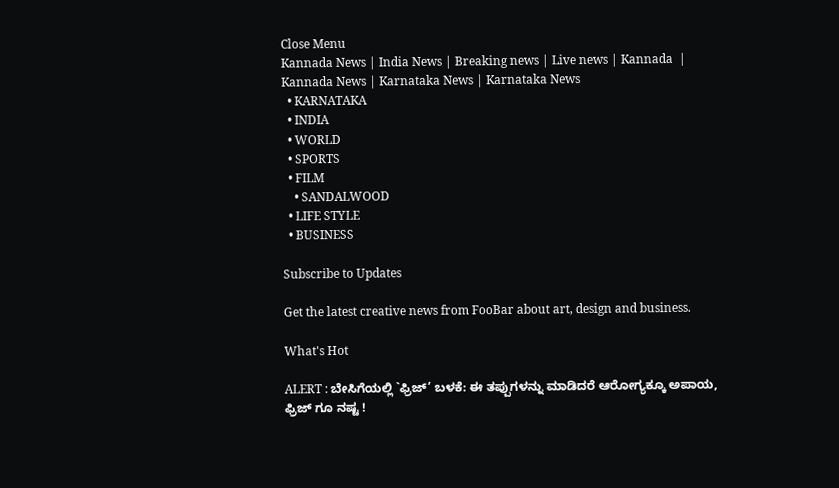Close Menu
Kannada News | India News | Breaking news | Live news | Kannada  | Kannada News | Karnataka News | Karnataka News
  • KARNATAKA
  • INDIA
  • WORLD
  • SPORTS
  • FILM
    • SANDALWOOD
  • LIFE STYLE
  • BUSINESS

Subscribe to Updates

Get the latest creative news from FooBar about art, design and business.

What's Hot

ALERT : ಬೇಸಿಗೆಯಲ್ಲಿ `ಫ್ರಿಜ್’ ಬಳಕೆ: ಈ ತಪ್ಪುಗಳನ್ನು ಮಾಡಿದರೆ ಆರೋಗ್ಯಕ್ಕೂ ಅಪಾಯ, ಫ್ರಿಜ್‌ ಗೂ ನಷ್ಟ !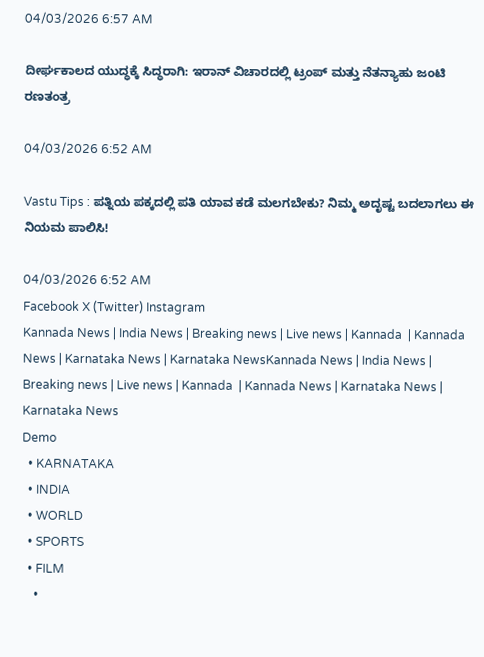04/03/2026 6:57 AM

ದೀರ್ಘಕಾಲದ ಯುದ್ಧಕ್ಕೆ ಸಿದ್ಧರಾಗಿ: ಇರಾನ್ ವಿಚಾರದಲ್ಲಿ ಟ್ರಂಪ್ ಮತ್ತು ನೆತನ್ಯಾಹು ಜಂಟಿ ರಣತಂತ್ರ

04/03/2026 6:52 AM

Vastu Tips : ಪತ್ನಿಯ ಪಕ್ಕದಲ್ಲಿ ಪತಿ ಯಾವ ಕಡೆ ಮಲಗಬೇಕು? ನಿಮ್ಮ ಅದೃಷ್ಟ ಬದಲಾಗಲು ಈ ನಿಯಮ ಪಾಲಿಸಿ!

04/03/2026 6:52 AM
Facebook X (Twitter) Instagram
Kannada News | India News | Breaking news | Live news | Kannada  | Kannada News | Karnataka News | Karnataka NewsKannada News | India News | Breaking news | Live news | Kannada  | Kannada News | Karnataka News | Karnataka News
Demo
  • KARNATAKA
  • INDIA
  • WORLD
  • SPORTS
  • FILM
    •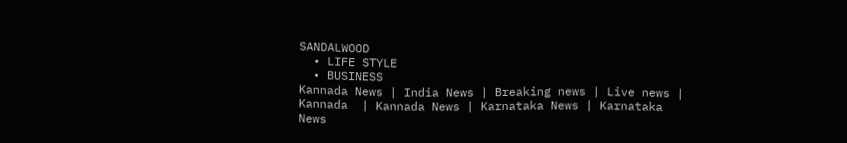SANDALWOOD
  • LIFE STYLE
  • BUSINESS
Kannada News | India News | Breaking news | Live news | Kannada  | Kannada News | Karnataka News | Karnataka News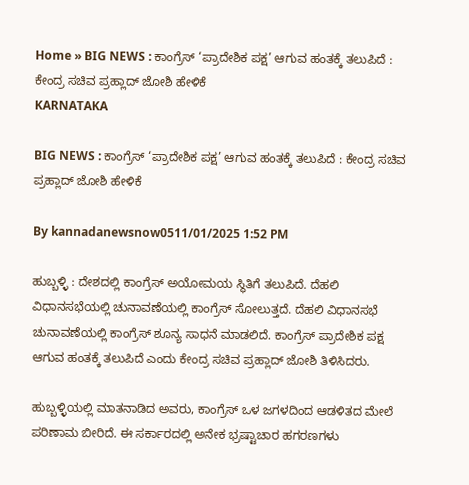Home » BIG NEWS : ಕಾಂಗ್ರೆಸ್ ‘ಪ್ರಾದೇಶಿಕ ಪಕ್ಷ’ ಆಗುವ ಹಂತಕ್ಕೆ ತಲುಪಿದೆ : ಕೇಂದ್ರ ಸಚಿವ ಪ್ರಹ್ಲಾದ್ ಜೋಶಿ ಹೇಳಿಕೆ
KARNATAKA

BIG NEWS : ಕಾಂಗ್ರೆಸ್ ‘ಪ್ರಾದೇಶಿಕ ಪಕ್ಷ’ ಆಗುವ ಹಂತಕ್ಕೆ ತಲುಪಿದೆ : ಕೇಂದ್ರ ಸಚಿವ ಪ್ರಹ್ಲಾದ್ ಜೋಶಿ ಹೇಳಿಕೆ

By kannadanewsnow0511/01/2025 1:52 PM

ಹುಬ್ಬಳ್ಳಿ : ದೇಶದಲ್ಲಿ ಕಾಂಗ್ರೆಸ್ ಅಯೋಮಯ ಸ್ಥಿತಿಗೆ ತಲುಪಿದೆ. ದೆಹಲಿ ವಿಧಾನಸಭೆಯಲ್ಲಿ ಚುನಾವಣೆಯಲ್ಲಿ ಕಾಂಗ್ರೆಸ್ ಸೋಲುತ್ತದೆ. ದೆಹಲಿ ವಿಧಾನಸಭೆ ಚುನಾವಣೆಯಲ್ಲಿ ಕಾಂಗ್ರೆಸ್ ಶೂನ್ಯ ಸಾಧನೆ ಮಾಡಲಿದೆ. ಕಾಂಗ್ರೆಸ್ ಪ್ರಾದೇಶಿಕ ಪಕ್ಷ ಆಗುವ ಹಂತಕ್ಕೆ ತಲುಪಿದೆ ಎಂದು ಕೇಂದ್ರ ಸಚಿವ ಪ್ರಹ್ಲಾದ್ ಜೋಶಿ ತಿಳಿಸಿದರು.

ಹುಬ್ಬಳ್ಳಿಯಲ್ಲಿ ಮಾತನಾಡಿದ ಅವರು, ಕಾಂಗ್ರೆಸ್ ಒಳ ಜಗಳದಿಂದ ಆಡಳಿತದ ಮೇಲೆ ಪರಿಣಾಮ ಬೀರಿದೆ. ಈ ಸರ್ಕಾರದಲ್ಲಿ ಅನೇಕ ಭ್ರಷ್ಟಾಚಾರ ಹಗರಣಗಳು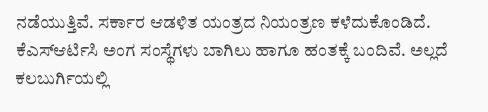ನಡೆಯುತ್ತಿವೆ. ಸರ್ಕಾರ ಆಡಳಿತ ಯಂತ್ರದ ನಿಯಂತ್ರಣ ಕಳೆದುಕೊಂಡಿದೆ. ಕೆಎಸ್ಆರ್ಟಿಸಿ ಅಂಗ ಸಂಸ್ಥೆಗಳು ಬಾಗಿಲು ಹಾಗೂ ಹಂತಕ್ಕೆ ಬಂದಿವೆ. ಅಲ್ಲದೆ ಕಲಬುರ್ಗಿಯಲ್ಲಿ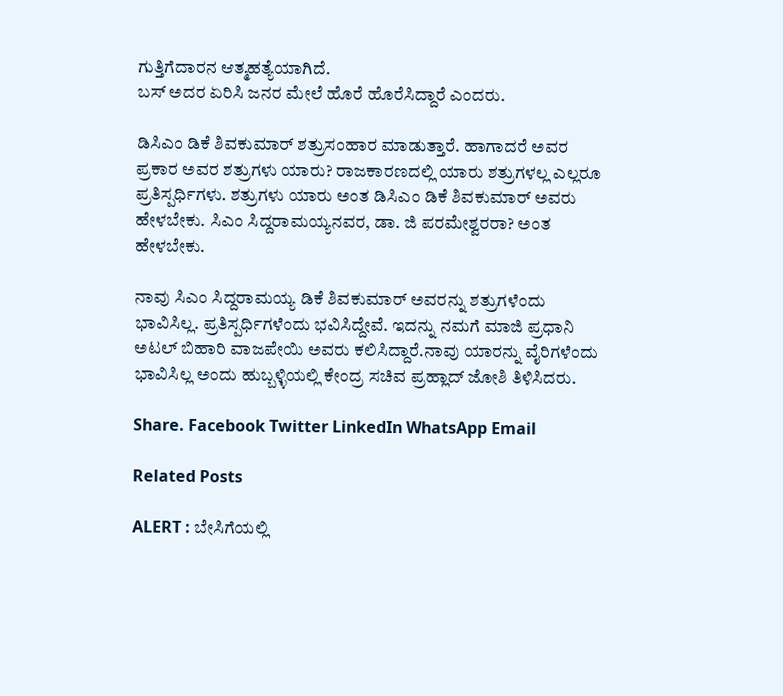ಗುತ್ತಿಗೆದಾರನ ಆತ್ಮಹತ್ಯೆಯಾಗಿದೆ.
ಬಸ್ ಅದರ ಏರಿಸಿ ಜನರ ಮೇಲೆ ಹೊರೆ ಹೊರೆಸಿದ್ದಾರೆ ಎಂದರು.

ಡಿಸಿಎಂ ಡಿಕೆ ಶಿವಕುಮಾರ್ ಶತ್ರುಸಂಹಾರ ಮಾಡುತ್ತಾರೆ. ಹಾಗಾದರೆ ಅವರ ಪ್ರಕಾರ ಅವರ ಶತ್ರುಗಳು ಯಾರು? ರಾಜಕಾರಣದಲ್ಲಿ ಯಾರು ಶತ್ರುಗಳಲ್ಲ ಎಲ್ಲರೂ ಪ್ರತಿಸ್ಪರ್ಧಿಗಳು. ಶತ್ರುಗಳು ಯಾರು ಅಂತ ಡಿಸಿಎಂ ಡಿಕೆ ಶಿವಕುಮಾರ್ ಅವರು ಹೇಳಬೇಕು. ಸಿಎಂ ಸಿದ್ದರಾಮಯ್ಯನವರ, ಡಾ. ಜಿ ಪರಮೇಶ್ವರರಾ? ಅಂತ ಹೇಳಬೇಕು.

ನಾವು ಸಿಎಂ ಸಿದ್ದರಾಮಯ್ಯ ಡಿಕೆ ಶಿವಕುಮಾರ್ ಅವರನ್ನು ಶತ್ರುಗಳೆಂದು ಭಾವಿಸಿಲ್ಲ. ಪ್ರತಿಸ್ಪರ್ಧಿಗಳೆಂದು ಭವಿಸಿದ್ದೇವೆ. ಇದನ್ನು ನಮಗೆ ಮಾಜಿ ಪ್ರಧಾನಿ ಅಟಲ್ ಬಿಹಾರಿ ವಾಜಪೇಯಿ ಅವರು ಕಲಿಸಿದ್ದಾರೆ.ನಾವು ಯಾರನ್ನು ವೈರಿಗಳೆಂದು ಭಾವಿಸಿಲ್ಲ ಅಂದು ಹುಬ್ಬಳ್ಳಿಯಲ್ಲಿ ಕೇಂದ್ರ ಸಚಿವ ಪ್ರಹ್ಲಾದ್ ಜೋಶಿ ತಿಳಿಸಿದರು.

Share. Facebook Twitter LinkedIn WhatsApp Email

Related Posts

ALERT : ಬೇಸಿಗೆಯಲ್ಲಿ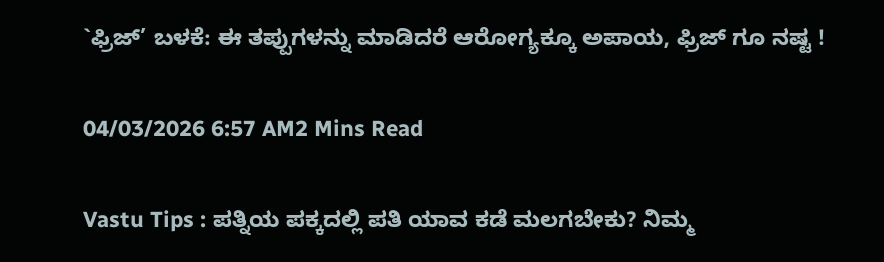`ಫ್ರಿಜ್’ ಬಳಕೆ: ಈ ತಪ್ಪುಗಳನ್ನು ಮಾಡಿದರೆ ಆರೋಗ್ಯಕ್ಕೂ ಅಪಾಯ, ಫ್ರಿಜ್‌ ಗೂ ನಷ್ಟ !

04/03/2026 6:57 AM2 Mins Read

Vastu Tips : ಪತ್ನಿಯ ಪಕ್ಕದಲ್ಲಿ ಪತಿ ಯಾವ ಕಡೆ ಮಲಗಬೇಕು? ನಿಮ್ಮ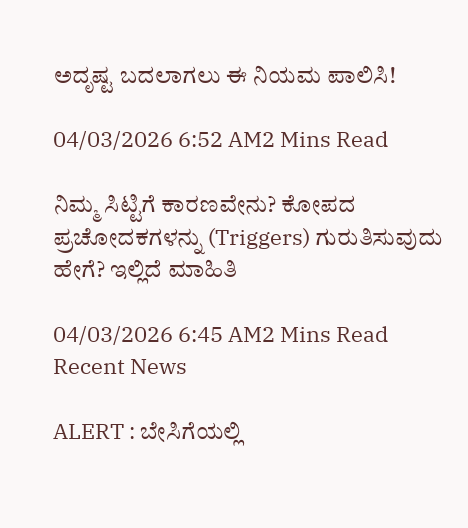ಅದೃಷ್ಟ ಬದಲಾಗಲು ಈ ನಿಯಮ ಪಾಲಿಸಿ!

04/03/2026 6:52 AM2 Mins Read

ನಿಮ್ಮ ಸಿಟ್ಟಿಗೆ ಕಾರಣವೇನು? ಕೋಪದ ಪ್ರಚೋದಕಗಳನ್ನು (Triggers) ಗುರುತಿಸುವುದು ಹೇಗೆ? ಇಲ್ಲಿದೆ ಮಾಹಿತಿ

04/03/2026 6:45 AM2 Mins Read
Recent News

ALERT : ಬೇಸಿಗೆಯಲ್ಲಿ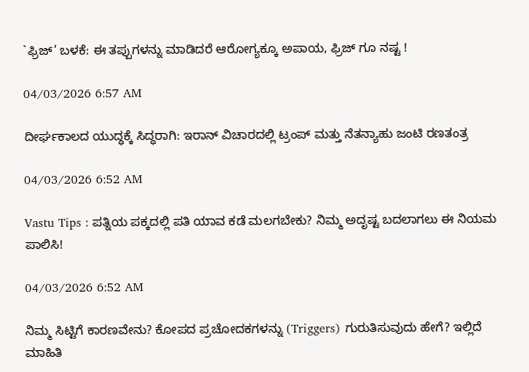`ಫ್ರಿಜ್’ ಬಳಕೆ: ಈ ತಪ್ಪುಗಳನ್ನು ಮಾಡಿದರೆ ಆರೋಗ್ಯಕ್ಕೂ ಅಪಾಯ, ಫ್ರಿಜ್‌ ಗೂ ನಷ್ಟ !

04/03/2026 6:57 AM

ದೀರ್ಘಕಾಲದ ಯುದ್ಧಕ್ಕೆ ಸಿದ್ಧರಾಗಿ: ಇರಾನ್ ವಿಚಾರದಲ್ಲಿ ಟ್ರಂಪ್ ಮತ್ತು ನೆತನ್ಯಾಹು ಜಂಟಿ ರಣತಂತ್ರ

04/03/2026 6:52 AM

Vastu Tips : ಪತ್ನಿಯ ಪಕ್ಕದಲ್ಲಿ ಪತಿ ಯಾವ ಕಡೆ ಮಲಗಬೇಕು? ನಿಮ್ಮ ಅದೃಷ್ಟ ಬದಲಾಗಲು ಈ ನಿಯಮ ಪಾಲಿಸಿ!

04/03/2026 6:52 AM

ನಿಮ್ಮ ಸಿಟ್ಟಿಗೆ ಕಾರಣವೇನು? ಕೋಪದ ಪ್ರಚೋದಕಗಳನ್ನು (Triggers) ಗುರುತಿಸುವುದು ಹೇಗೆ? ಇಲ್ಲಿದೆ ಮಾಹಿತಿ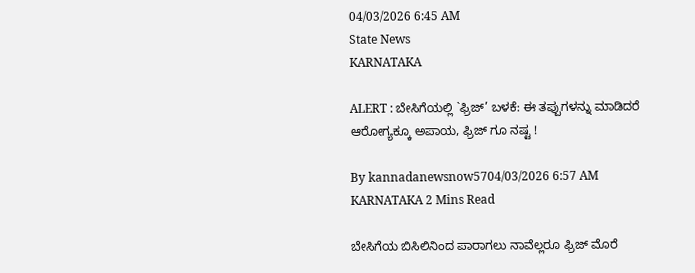04/03/2026 6:45 AM
State News
KARNATAKA

ALERT : ಬೇಸಿಗೆಯಲ್ಲಿ `ಫ್ರಿಜ್’ ಬಳಕೆ: ಈ ತಪ್ಪುಗಳನ್ನು ಮಾಡಿದರೆ ಆರೋಗ್ಯಕ್ಕೂ ಅಪಾಯ, ಫ್ರಿಜ್‌ ಗೂ ನಷ್ಟ !

By kannadanewsnow5704/03/2026 6:57 AM KARNATAKA 2 Mins Read

ಬೇಸಿಗೆಯ ಬಿಸಿಲಿನಿಂದ ಪಾರಾಗಲು ನಾವೆಲ್ಲರೂ ಫ್ರಿಜ್ ಮೊರೆ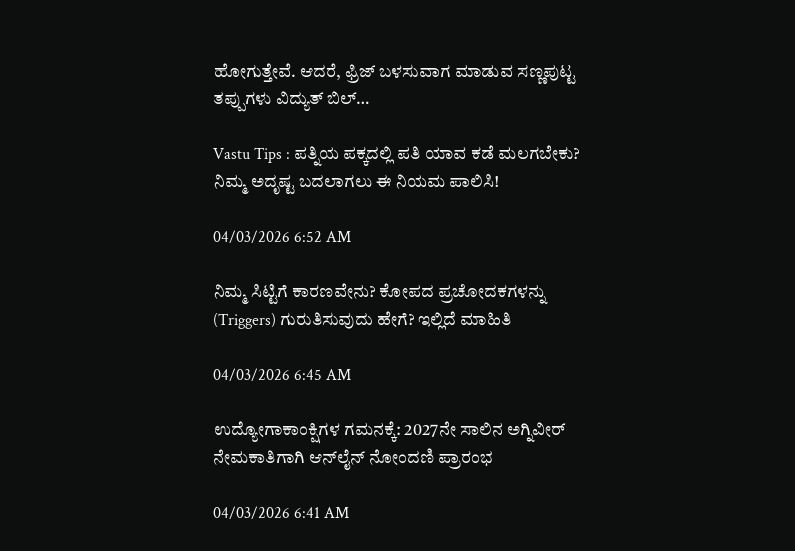ಹೋಗುತ್ತೇವೆ. ಆದರೆ, ಫ್ರಿಜ್ ಬಳಸುವಾಗ ಮಾಡುವ ಸಣ್ಣಪುಟ್ಟ ತಪ್ಪುಗಳು ವಿದ್ಯುತ್ ಬಿಲ್…

Vastu Tips : ಪತ್ನಿಯ ಪಕ್ಕದಲ್ಲಿ ಪತಿ ಯಾವ ಕಡೆ ಮಲಗಬೇಕು? ನಿಮ್ಮ ಅದೃಷ್ಟ ಬದಲಾಗಲು ಈ ನಿಯಮ ಪಾಲಿಸಿ!

04/03/2026 6:52 AM

ನಿಮ್ಮ ಸಿಟ್ಟಿಗೆ ಕಾರಣವೇನು? ಕೋಪದ ಪ್ರಚೋದಕಗಳನ್ನು (Triggers) ಗುರುತಿಸುವುದು ಹೇಗೆ? ಇಲ್ಲಿದೆ ಮಾಹಿತಿ

04/03/2026 6:45 AM

ಉದ್ಯೋಗಾಕಾಂಕ್ಷಿಗಳ ಗಮನಕ್ಕೆ: 2027ನೇ ಸಾಲಿನ ಅಗ್ನಿವೀರ್ ನೇಮಕಾತಿಗಾಗಿ ಆನ್‍ಲೈನ್ ನೋಂದಣಿ ಪ್ರಾರಂಭ

04/03/2026 6:41 AM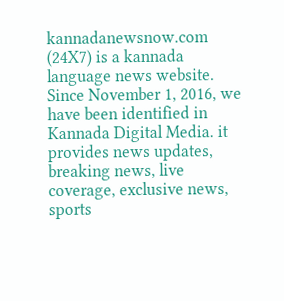kannadanewsnow.com (24X7) is a kannada language news website. Since November 1, 2016, we have been identified in Kannada Digital Media. it provides news updates, breaking news, live coverage, exclusive news, sports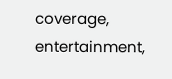coverage, entertainment,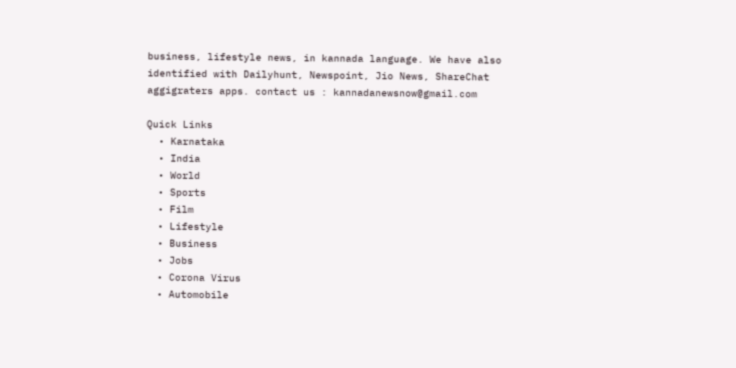business, lifestyle news, in kannada language. We have also identified with Dailyhunt, Newspoint, Jio News, ShareChat aggigraters apps. contact us : kannadanewsnow@gmail.com

Quick Links
  • Karnataka
  • India
  • World
  • Sports
  • Film
  • Lifestyle
  • Business
  • Jobs
  • Corona Virus
  • Automobile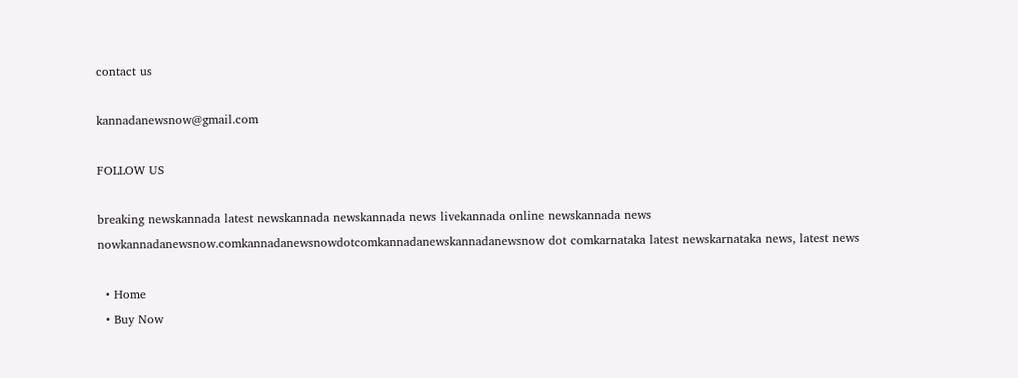contact us

kannadanewsnow@gmail.com

FOLLOW US

breaking newskannada latest newskannada newskannada news livekannada online newskannada news nowkannadanewsnow.comkannadanewsnowdotcomkannadanewskannadanewsnow dot comkarnataka latest newskarnataka news, latest news

  • Home
  • Buy Now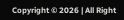Copyright © 2026 | All Right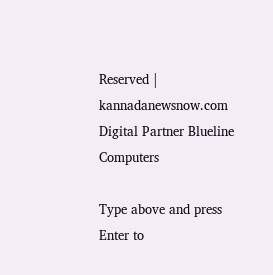Reserved | kannadanewsnow.com
Digital Partner Blueline Computers

Type above and press Enter to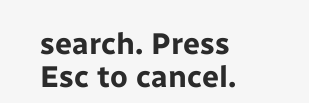search. Press Esc to cancel.